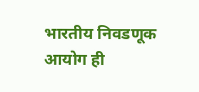भारतीय निवडणूक आयोग ही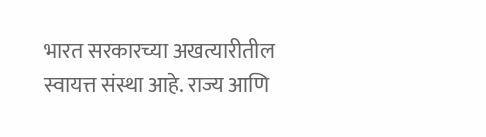भारत सरकारच्या अखत्यारीतील स्वायत्त संस्था आहे. राज्य आणि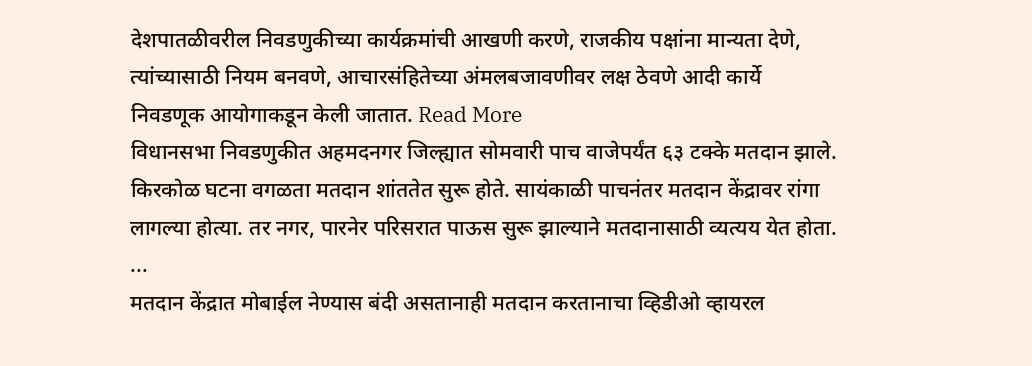देशपातळीवरील निवडणुकीच्या कार्यक्रमांची आखणी करणे, राजकीय पक्षांना मान्यता देणे, त्यांच्यासाठी नियम बनवणे, आचारसंहितेच्या अंमलबजावणीवर लक्ष ठेवणे आदी कार्ये निवडणूक आयोगाकडून केली जातात. Read More
विधानसभा निवडणुकीत अहमदनगर जिल्ह्यात सोमवारी पाच वाजेपर्यंत ६३ टक्के मतदान झाले. किरकोळ घटना वगळता मतदान शांततेत सुरू होते. सायंकाळी पाचनंतर मतदान केंद्रावर रांगा लागल्या होत्या. तर नगर, पारनेर परिसरात पाऊस सुरू झाल्याने मतदानासाठी व्यत्यय येत होता. ...
मतदान केंद्रात मोबाईल नेण्यास बंदी असतानाही मतदान करतानाचा व्हिडीओ व्हायरल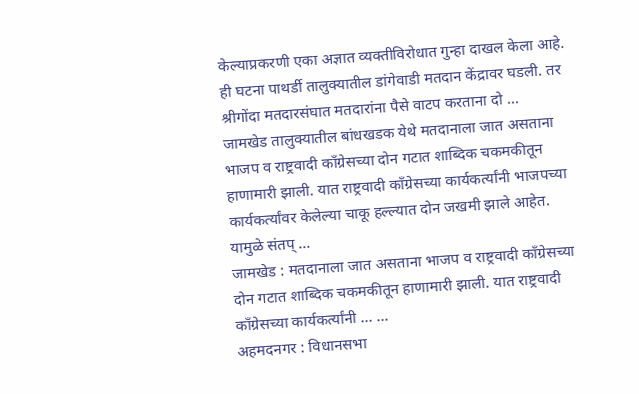केल्याप्रकरणी एका अज्ञात व्यक्तीविरोधात गुन्हा दाखल केला आहे. ही घटना पाथर्डी तालुक्यातील डांगेवाडी मतदान केंद्रावर घडली. तर श्रीगोंदा मतदारसंघात मतदारांना पैसे वाटप करताना दो ...
जामखेड तालुक्यातील बांधखडक येथे मतदानाला जात असताना भाजप व राष्ट्रवादी काँग्रेसच्या दोन गटात शाब्दिक चकमकीतून हाणामारी झाली. यात राष्ट्रवादी काँग्रेसच्या कार्यकर्त्यांनी भाजपच्या कार्यकर्त्यांवर केलेल्या चाकू हल्ल्यात दोन जखमी झाले आहेत. यामुळे संतप् ...
जामखेड : मतदानाला जात असताना भाजप व राष्ट्रवादी काँग्रेसच्या दोन गटात शाब्दिक चकमकीतून हाणामारी झाली. यात राष्ट्रवादी काँग्रेसच्या कार्यकर्त्यांनी ... ...
अहमदनगर : विधानसभा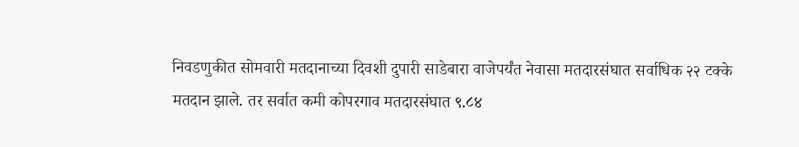निवडणुकीत सोमवारी मतदानाच्या दिवशी दुपारी साडेबारा वाजेपर्यंत नेवासा मतदारसंघात सर्वाधिक २२ टक्के मतदान झाले. तर सर्वात कमी कोपरगाव मतदारसंघात ९.८४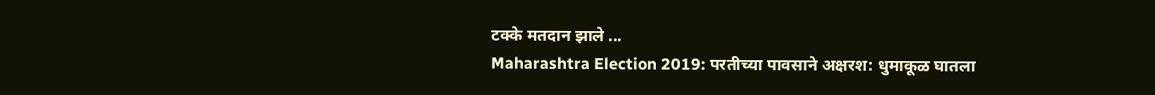टक्के मतदान झाले ...
Maharashtra Election 2019: परतीच्या पावसाने अक्षरश: धुमाकूळ घातला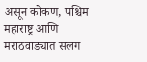असून कोकण, पश्चिम महाराष्ट्र आणि मराठवाड्यात सलग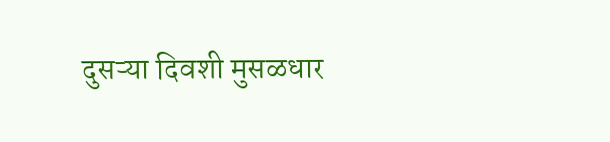दुसऱ्या दिवशी मुसळधार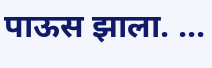पाऊस झाला. ...